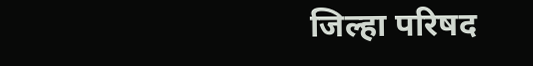जिल्हा परिषद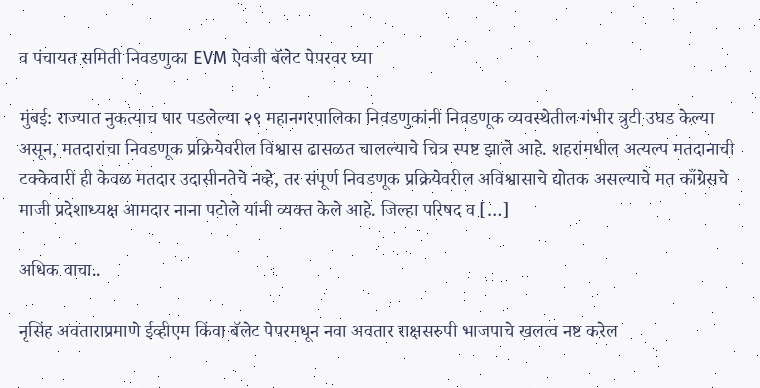व पंचायत समिती निवडणुका EVM ऐवजी बॅलेट पेपरवर घ्या

मुंबई: राज्यात नुकत्याच पार पडलेल्या २९ महानगरपालिका निवडणुकांनी निवडणूक व्यवस्थेतील गंभीर त्रुटी उघड केल्या असून, मतदारांचा निवडणूक प्रक्रियेवरील विश्वास ढासळत चालल्याचे चित्र स्पष्ट झाले आहे. शहरांमधील अत्यल्प मतदानाची टक्केवारी ही केवळ मतदार उदासीनतेचे नव्हे, तर संपूर्ण निवडणूक प्रक्रियेवरील अविश्वासाचे द्योतक असल्याचे मत काँग्रेसचे माजी प्रदेशाध्यक्ष आमदार नाना पटोले यांनी व्यक्त केले आहे. जिल्हा परिषद व […]

अधिक वाचा..

नृसिंह अवताराप्रमाणे ईव्हीएम किंवा बॅलेट पेपरमधून नवा अवतार राक्षसरुपी भाजपाचे खलत्व नष्ट करेल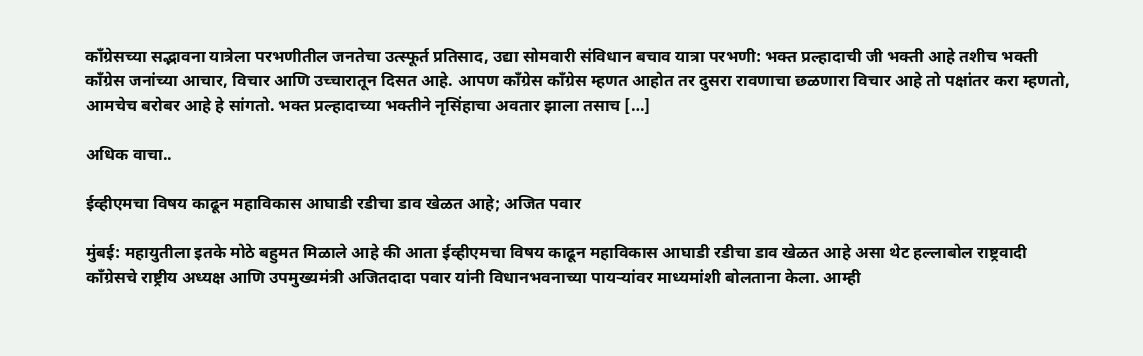काँग्रेसच्या सद्भावना यात्रेला परभणीतील जनतेचा उत्स्फूर्त प्रतिसाद, उद्या सोमवारी संविधान बचाव यात्रा परभणी: भक्त प्रल्हादाची जी भक्ती आहे तशीच भक्ती काँग्रेस जनांच्या आचार, विचार आणि उच्चारातून दिसत आहे. आपण काँग्रेस काँग्रेस म्हणत आहोत तर दुसरा रावणाचा छळणारा विचार आहे तो पक्षांतर करा म्हणतो, आमचेच बरोबर आहे हे सांगतो. भक्त प्रल्हादाच्या भक्तीने नृसिंहाचा अवतार झाला तसाच […]

अधिक वाचा..

ईव्हीएमचा विषय काढून महाविकास आघाडी रडीचा डाव खेळत आहे; अजित पवार

मुंबई: महायुतीला इतके मोठे बहुमत मिळाले आहे की आता ईव्हीएमचा विषय काढून महाविकास आघाडी रडीचा डाव खेळत आहे असा थेट हल्लाबोल राष्ट्रवादी काँग्रेसचे राष्ट्रीय अध्यक्ष आणि उपमुख्यमंत्री अजितदादा पवार यांनी विधानभवनाच्या पायऱ्यांवर माध्यमांशी बोलताना केला. आम्ही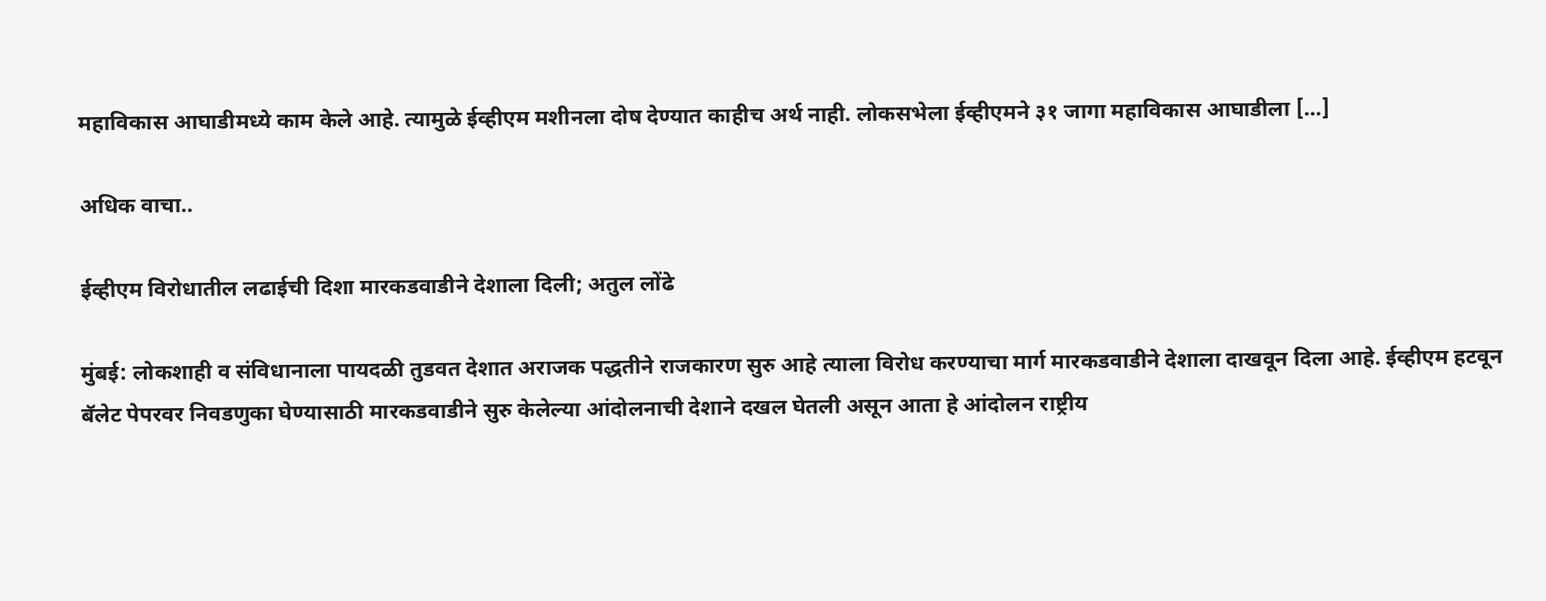महाविकास आघाडीमध्ये काम केले आहे. त्यामुळे ईव्हीएम मशीनला दोष देण्यात काहीच अर्थ नाही. लोकसभेला ईव्हीएमने ३१ जागा महाविकास आघाडीला […]

अधिक वाचा..

ईव्हीएम विरोधातील लढाईची दिशा मारकडवाडीने देशाला दिली; अतुल लोंढे

मुंबई: लोकशाही व संविधानाला पायदळी तुडवत देशात अराजक पद्धतीने राजकारण सुरु आहे त्याला विरोध करण्याचा मार्ग मारकडवाडीने देशाला दाखवून दिला आहे. ईव्हीएम हटवून बॅलेट पेपरवर निवडणुका घेण्यासाठी मारकडवाडीने सुरु केलेल्या आंदोलनाची देशाने दखल घेतली असून आता हे आंदोलन राष्ट्रीय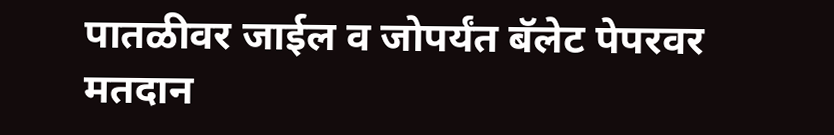पातळीवर जाईल व जोपर्यंत बॅलेट पेपरवर मतदान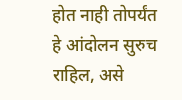होत नाही तोपर्यंत हे आंदोलन सुरुच राहिल, असे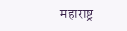महाराष्ट्र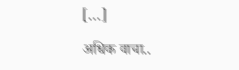[…]

अधिक वाचा..